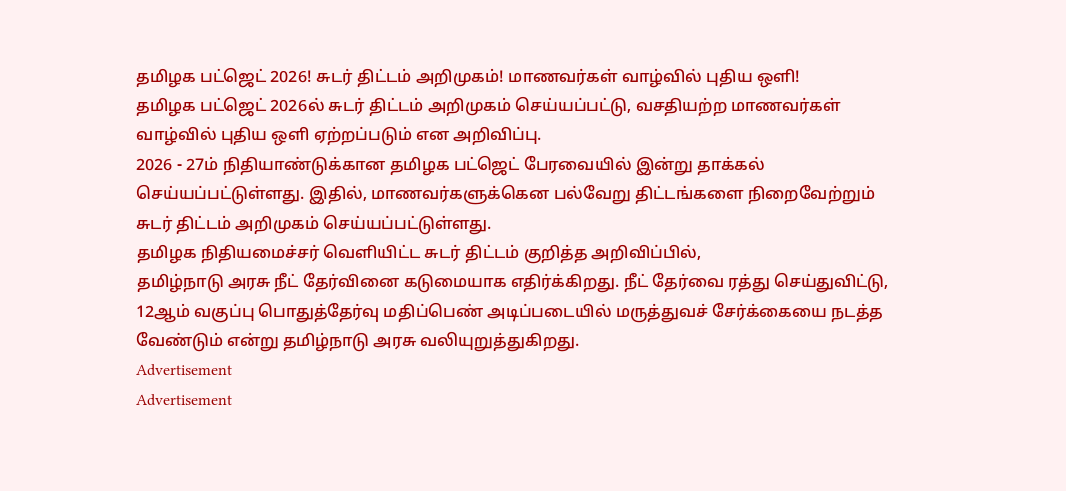தமிழக பட்ஜெட் 2026! சுடர் திட்டம் அறிமுகம்! மாணவர்கள் வாழ்வில் புதிய ஒளி!
தமிழக பட்ஜெட் 2026ல் சுடர் திட்டம் அறிமுகம் செய்யப்பட்டு, வசதியற்ற மாணவர்கள் வாழ்வில் புதிய ஒளி ஏற்றப்படும் என அறிவிப்பு.
2026 - 27ம் நிதியாண்டுக்கான தமிழக பட்ஜெட் பேரவையில் இன்று தாக்கல் செய்யப்பட்டுள்ளது. இதில், மாணவர்களுக்கென பல்வேறு திட்டங்களை நிறைவேற்றும் சுடர் திட்டம் அறிமுகம் செய்யப்பட்டுள்ளது.
தமிழக நிதியமைச்சர் வெளியிட்ட சுடர் திட்டம் குறித்த அறிவிப்பில்,
தமிழ்நாடு அரசு நீட் தேர்வினை கடுமையாக எதிர்க்கிறது. நீட் தேர்வை ரத்து செய்துவிட்டு, 12ஆம் வகுப்பு பொதுத்தேர்வு மதிப்பெண் அடிப்படையில் மருத்துவச் சேர்க்கையை நடத்த வேண்டும் என்று தமிழ்நாடு அரசு வலியுறுத்துகிறது.
Advertisement
Advertisement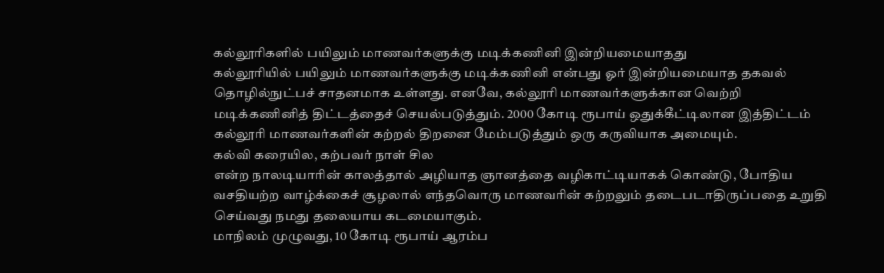கல்லூரிகளில் பயிலும் மாணவர்களுக்கு மடிக்கணினி இன்றியமையாதது
கல்லூரியில் பயிலும் மாணவர்களுக்கு மடிக்கணினி என்பது ஓர் இன்றியமையாத தகவல் தொழில்நுட்பச் சாதனமாக உள்ளது. எனவே, கல்லூரி மாணவர்களுக்கான வெற்றி மடிக்கணினித் திட்டத்தைச் செயல்படுத்தும். 2000 கோடி ரூபாய் ஒதுக்கீட்டிலான இத்திட்டம் கல்லூரி மாணவர்களின் கற்றல் திறனை மேம்படுத்தும் ஒரு கருவியாக அமையும்.
கல்வி கரையில, கற்பவர் நாள் சில
என்ற நாலடியாரின் காலத்தால் அழியாத ஞானத்தை வழிகாட்டியாகக் கொண்டு, போதிய வசதியற்ற வாழ்க்கைச் சூழலால் எந்தவொரு மாணவரின் கற்றலும் தடைபடாதிருப்பதை உறுதி செய்வது நமது தலையாய கடமையாகும்.
மாநிலம் முழுவது, 10 கோடி ரூபாய் ஆரம்ப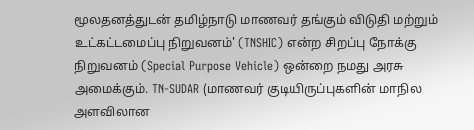மூலதனத்துடன் தமிழ்நாடு மாணவர் தங்கும் விடுதி மற்றும் உட்கட்டமைப்பு நிறுவனம்' (TNSHIC) என்ற சிறப்பு நோக்கு நிறுவனம் (Special Purpose Vehicle) ஒன்றை நமது அரசு அமைக்கும். TN-SUDAR (மாணவர் குடியிருப்புகளின் மாநில அளவிலான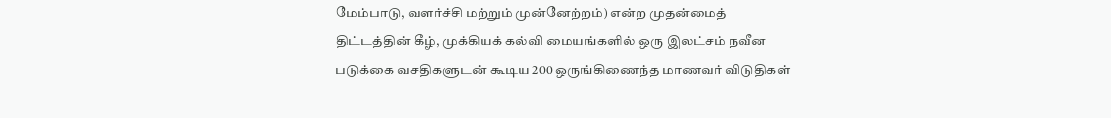மேம்பாடு, வளர்ச்சி மற்றும் முன்னேற்றம்) என்ற முதன்மைத் திட்டத்தின் கீழ், முக்கியக் கல்வி மையங்களில் ஒரு இலட்சம் நவீன படுக்கை வசதிகளுடன் கூடிய 200 ஒருங்கிணைந்த மாணவர் விடுதிகள்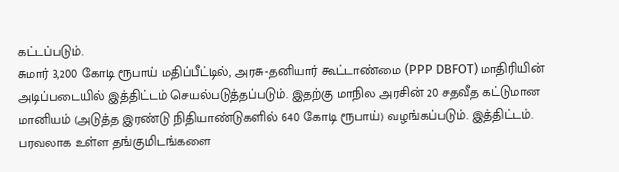கட்டப்படும்.
சுமார் 3,200 கோடி ரூபாய் மதிப்பீட்டில், அரசு-தனியார் கூட்டாண்மை (PPP DBFOT) மாதிரியின் அடிப்படையில் இத்திட்டம் செயல்படுத்தப்படும். இதற்கு மாநில அரசின் 20 சதவீத கட்டுமான மானியம் (அடுத்த இரண்டு நிதியாண்டுகளில் 640 கோடி ரூபாய்) வழங்கப்படும். இத்திட்டம். பரவலாக உள்ள தங்குமிடங்களை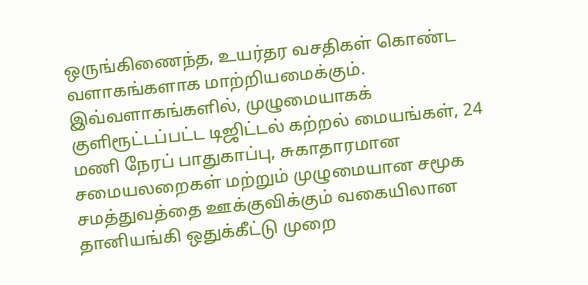ஒருங்கிணைந்த, உயர்தர வசதிகள் கொண்ட வளாகங்களாக மாற்றியமைக்கும்.
இவ்வளாகங்களில், முழுமையாகக் குளிரூட்டப்பட்ட டிஜிட்டல் கற்றல் மையங்கள், 24 மணி நேரப் பாதுகாப்பு, சுகாதாரமான சமையலறைகள் மற்றும் முழுமையான சமூக சமத்துவத்தை ஊக்குவிக்கும் வகையிலான தானியங்கி ஒதுக்கீட்டு முறை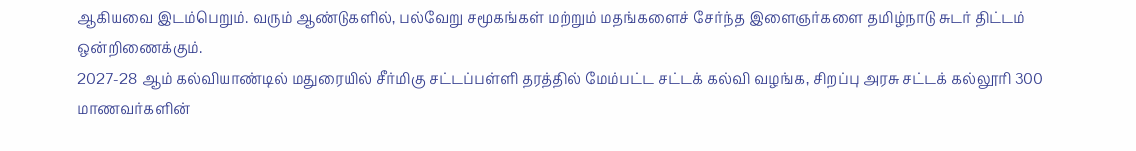ஆகியவை இடம்பெறும். வரும் ஆண்டுகளில், பல்வேறு சமூகங்கள் மற்றும் மதங்களைச் சேர்ந்த இளைஞர்களை தமிழ்நாடு சுடர் திட்டம் ஒன்றிணைக்கும்.
2027-28 ஆம் கல்வியாண்டில் மதுரையில் சீர்மிகு சட்டப்பள்ளி தரத்தில் மேம்பட்ட சட்டக் கல்வி வழங்க, சிறப்பு அரசு சட்டக் கல்லூரி 300 மாணவர்களின்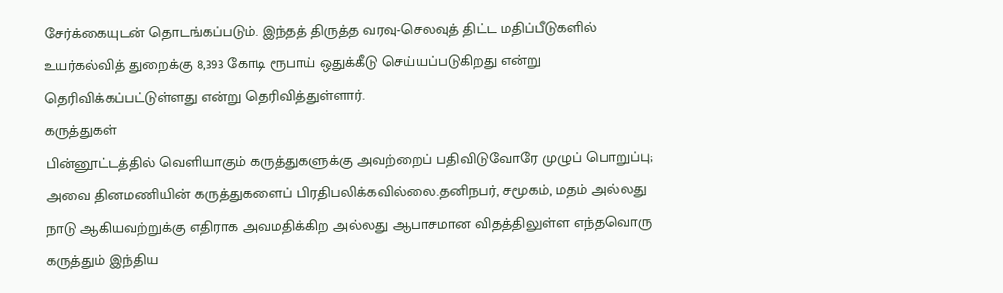சேர்க்கையுடன் தொடங்கப்படும். இந்தத் திருத்த வரவு-செலவுத் திட்ட மதிப்பீடுகளில் உயர்கல்வித் துறைக்கு 8,393 கோடி ரூபாய் ஒதுக்கீடு செய்யப்படுகிறது என்று தெரிவிக்கப்பட்டுள்ளது என்று தெரிவித்துள்ளார்.
கருத்துகள்
பின்னூட்டத்தில் வெளியாகும் கருத்துகளுக்கு அவற்றைப் பதிவிடுவோரே முழுப் பொறுப்பு; அவை தினமணியின் கருத்துகளைப் பிரதிபலிக்கவில்லை.தனிநபர், சமூகம், மதம் அல்லது நாடு ஆகியவற்றுக்கு எதிராக அவமதிக்கிற அல்லது ஆபாசமான விதத்திலுள்ள எந்தவொரு கருத்தும் இந்திய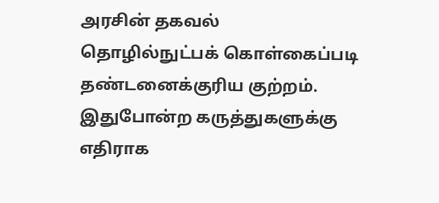அரசின் தகவல் தொழில்நுட்பக் கொள்கைப்படி தண்டனைக்குரிய குற்றம். இதுபோன்ற கருத்துகளுக்கு எதிராக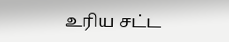உரிய சட்ட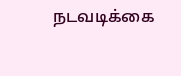நடவடிக்கை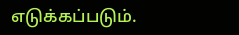எடுக்கப்படும்.